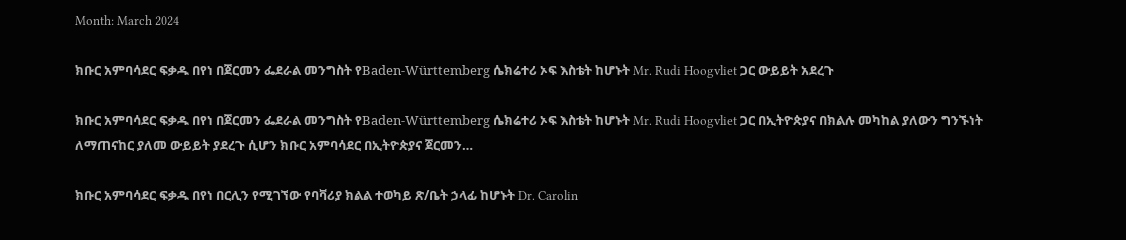Month: March 2024

ክቡር አምባሳደር ፍቃዱ በየነ በጀርመን ፌደራል መንግስት የBaden-Württemberg ሴክሬተሪ ኦፍ እስቴት ከሆኑት Mr. Rudi Hoogvliet ጋር ውይይት አደረጉ

ክቡር አምባሳደር ፍቃዱ በየነ በጀርመን ፌደራል መንግስት የBaden-Württemberg ሴክሬተሪ ኦፍ እስቴት ከሆኑት Mr. Rudi Hoogvliet ጋር በኢትዮጵያና በክልሉ መካከል ያለውን ግንኙነት ለማጠናከር ያለመ ውይይት ያደረጉ ሲሆን ክቡር አምባሳደር በኢትዮጵያና ጀርመን…

ክቡር አምባሳደር ፍቃዱ በየነ በርሊን የሚገኘው የባቫሪያ ክልል ተወካይ ጽ/ቤት ኃላፊ ከሆኑት Dr. Carolin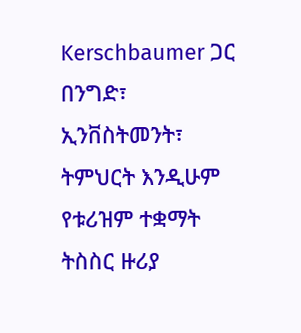Kerschbaumer ጋር በንግድ፣ ኢንቨስትመንት፣ ትምህርት እንዲሁም የቱሪዝም ተቋማት ትስስር ዙሪያ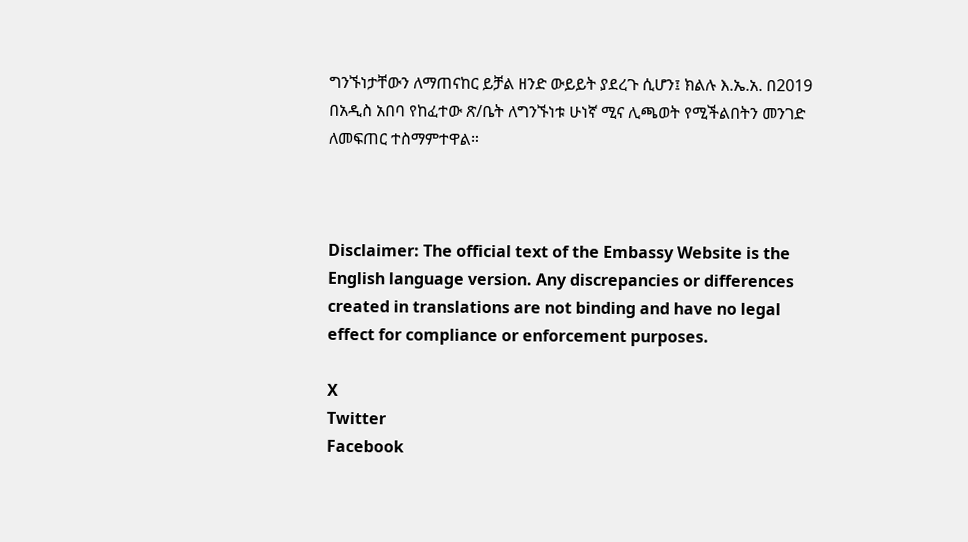ግንኙነታቸውን ለማጠናከር ይቻል ዘንድ ውይይት ያደረጉ ሲሆን፤ ክልሉ እ.ኤ.አ. በ2019 በአዲስ አበባ የከፈተው ጽ/ቤት ለግንኙነቱ ሁነኛ ሚና ሊጫወት የሚችልበትን መንገድ ለመፍጠር ተስማምተዋል።



Disclaimer: The official text of the Embassy Website is the English language version. Any discrepancies or differences created in translations are not binding and have no legal effect for compliance or enforcement purposes.

X
Twitter
Facebook